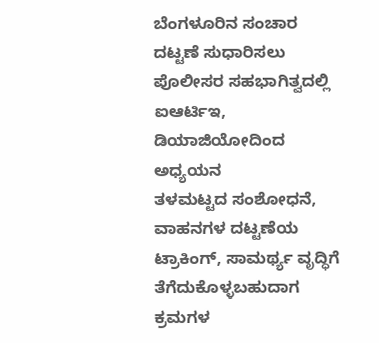ಬೆಂಗಳೂರಿನ ಸಂಚಾರ ದಟ್ಟಣೆ ಸುಧಾರಿಸಲು ಪೊಲೀಸರ ಸಹಭಾಗಿತ್ವದಲ್ಲಿ ಐಆರ್ಟಿಇ, ಡಿಯಾಜಿಯೋದಿಂದ ಅಧ್ಯಯನ
ತಳಮಟ್ಟದ ಸಂಶೋಧನೆ, ವಾಹನಗಳ ದಟ್ಟಣೆಯ ಟ್ರಾಕಿಂಗ್, ಸಾಮರ್ಥ್ಯ ವೃದ್ಧಿಗೆ ತೆಗೆದುಕೊಳ್ಳಬಹುದಾಗ ಕ್ರಮಗಳ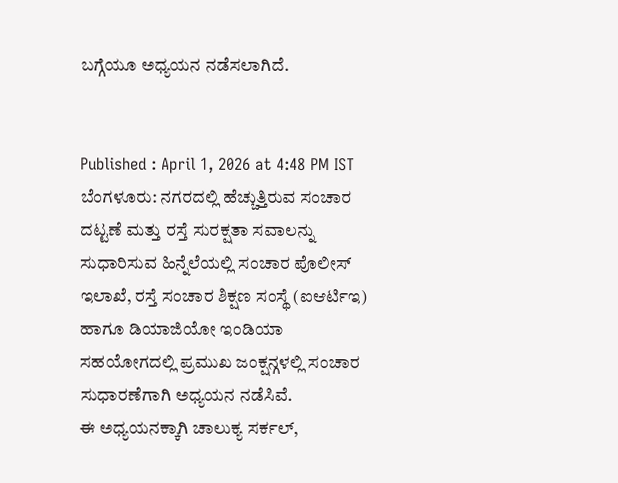ಬಗ್ಗೆಯೂ ಅಧ್ಯಯನ ನಡೆಸಲಾಗಿದೆ.


Published : April 1, 2026 at 4:48 PM IST
ಬೆಂಗಳೂರು: ನಗರದಲ್ಲಿ ಹೆಚ್ಚುತ್ತಿರುವ ಸಂಚಾರ ದಟ್ಟಣೆ ಮತ್ತು ರಸ್ತೆ ಸುರಕ್ಷತಾ ಸವಾಲನ್ನು ಸುಧಾರಿಸುವ ಹಿನ್ನೆಲೆಯಲ್ಲಿ ಸಂಚಾರ ಪೊಲೀಸ್ ಇಲಾಖೆ, ರಸ್ತೆ ಸಂಚಾರ ಶಿಕ್ಷಣ ಸಂಸ್ಥೆ (ಐಆರ್ಟಿಇ) ಹಾಗೂ ಡಿಯಾಜಿಯೋ ಇಂಡಿಯಾ ಸಹಯೋಗದಲ್ಲಿ ಪ್ರಮುಖ ಜಂಕ್ಷನ್ಗಳಲ್ಲಿ ಸಂಚಾರ ಸುಧಾರಣೆಗಾಗಿ ಅಧ್ಯಯನ ನಡೆಸಿವೆ.
ಈ ಅಧ್ಯಯನಕ್ಕಾಗಿ ಚಾಲುಕ್ಯ ಸರ್ಕಲ್,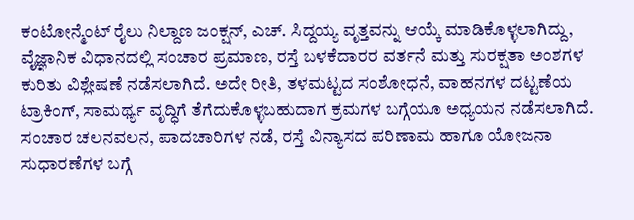ಕಂಟೋನ್ಮೆಂಟ್ ರೈಲು ನಿಲ್ದಾಣ ಜಂಕ್ಷನ್, ಎಚ್. ಸಿದ್ದಯ್ಯ ವೃತ್ತವನ್ನು ಆಯ್ಕೆ ಮಾಡಿಕೊಳ್ಳಲಾಗಿದ್ದು, ವೈಜ್ಞಾನಿಕ ವಿಧಾನದಲ್ಲಿ ಸಂಚಾರ ಪ್ರಮಾಣ, ರಸ್ತೆ ಬಳಕೆದಾರರ ವರ್ತನೆ ಮತ್ತು ಸುರಕ್ಷತಾ ಅಂಶಗಳ ಕುರಿತು ವಿಶ್ಲೇಷಣೆ ನಡೆಸಲಾಗಿದೆ. ಅದೇ ರೀತಿ, ತಳಮಟ್ಟದ ಸಂಶೋಧನೆ, ವಾಹನಗಳ ದಟ್ಟಣೆಯ ಟ್ರಾಕಿಂಗ್, ಸಾಮರ್ಥ್ಯ ವೃದ್ಧಿಗೆ ತೆಗೆದುಕೊಳ್ಳಬಹುದಾಗ ಕ್ರಮಗಳ ಬಗ್ಗೆಯೂ ಅಧ್ಯಯನ ನಡೆಸಲಾಗಿದೆ.
ಸಂಚಾರ ಚಲನವಲನ, ಪಾದಚಾರಿಗಳ ನಡೆ, ರಸ್ತೆ ವಿನ್ಯಾಸದ ಪರಿಣಾಮ ಹಾಗೂ ಯೋಜನಾ ಸುಧಾರಣೆಗಳ ಬಗ್ಗೆ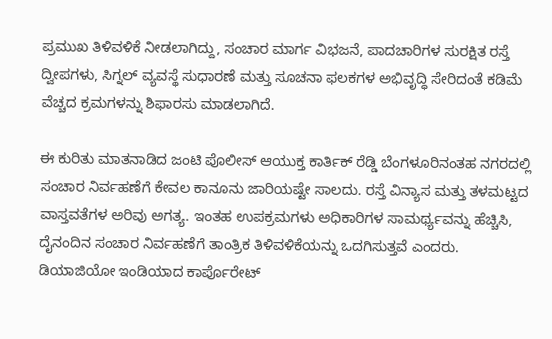ಪ್ರಮುಖ ತಿಳಿವಳಿಕೆ ನೀಡಲಾಗಿದ್ದು, ಸಂಚಾರ ಮಾರ್ಗ ವಿಭಜನೆ, ಪಾದಚಾರಿಗಳ ಸುರಕ್ಷಿತ ರಸ್ತೆ ದ್ವೀಪಗಳು, ಸಿಗ್ನಲ್ ವ್ಯವಸ್ಥೆ ಸುಧಾರಣೆ ಮತ್ತು ಸೂಚನಾ ಫಲಕಗಳ ಅಭಿವೃದ್ಧಿ ಸೇರಿದಂತೆ ಕಡಿಮೆ ವೆಚ್ಚದ ಕ್ರಮಗಳನ್ನು ಶಿಫಾರಸು ಮಾಡಲಾಗಿದೆ.

ಈ ಕುರಿತು ಮಾತನಾಡಿದ ಜಂಟಿ ಪೊಲೀಸ್ ಆಯುಕ್ತ ಕಾರ್ತಿಕ್ ರೆಡ್ಡಿ ಬೆಂಗಳೂರಿನಂತಹ ನಗರದಲ್ಲಿ ಸಂಚಾರ ನಿರ್ವಹಣೆಗೆ ಕೇವಲ ಕಾನೂನು ಜಾರಿಯಷ್ಟೇ ಸಾಲದು. ರಸ್ತೆ ವಿನ್ಯಾಸ ಮತ್ತು ತಳಮಟ್ಟದ ವಾಸ್ತವತೆಗಳ ಅರಿವು ಅಗತ್ಯ. ಇಂತಹ ಉಪಕ್ರಮಗಳು ಅಧಿಕಾರಿಗಳ ಸಾಮರ್ಥ್ಯವನ್ನು ಹೆಚ್ಚಿಸಿ, ದೈನಂದಿನ ಸಂಚಾರ ನಿರ್ವಹಣೆಗೆ ತಾಂತ್ರಿಕ ತಿಳಿವಳಿಕೆಯನ್ನು ಒದಗಿಸುತ್ತವೆ ಎಂದರು.
ಡಿಯಾಜಿಯೋ ಇಂಡಿಯಾದ ಕಾರ್ಪೊರೇಟ್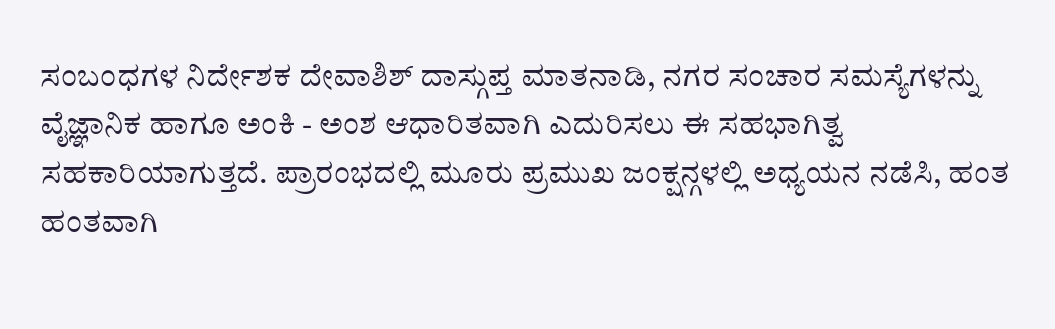ಸಂಬಂಧಗಳ ನಿರ್ದೇಶಕ ದೇವಾಶಿಶ್ ದಾಸ್ಗುಪ್ತ ಮಾತನಾಡಿ, ನಗರ ಸಂಚಾರ ಸಮಸ್ಯೆಗಳನ್ನು ವೈಜ್ಞಾನಿಕ ಹಾಗೂ ಅಂಕಿ - ಅಂಶ ಆಧಾರಿತವಾಗಿ ಎದುರಿಸಲು ಈ ಸಹಭಾಗಿತ್ವ ಸಹಕಾರಿಯಾಗುತ್ತದೆ. ಪ್ರಾರಂಭದಲ್ಲಿ ಮೂರು ಪ್ರಮುಖ ಜಂಕ್ಷನ್ಗಳಲ್ಲಿ ಅಧ್ಯಯನ ನಡೆಸಿ, ಹಂತ ಹಂತವಾಗಿ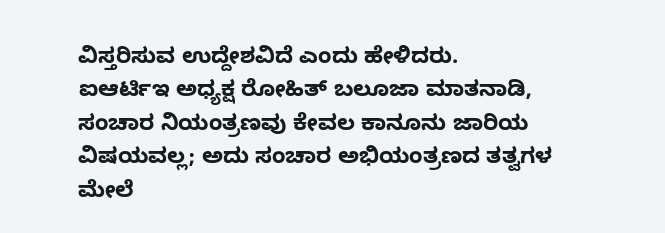ವಿಸ್ತರಿಸುವ ಉದ್ದೇಶವಿದೆ ಎಂದು ಹೇಳಿದರು.
ಐಆರ್ಟಿಇ ಅಧ್ಯಕ್ಷ ರೋಹಿತ್ ಬಲೂಜಾ ಮಾತನಾಡಿ, ಸಂಚಾರ ನಿಯಂತ್ರಣವು ಕೇವಲ ಕಾನೂನು ಜಾರಿಯ ವಿಷಯವಲ್ಲ; ಅದು ಸಂಚಾರ ಅಭಿಯಂತ್ರಣದ ತತ್ವಗಳ ಮೇಲೆ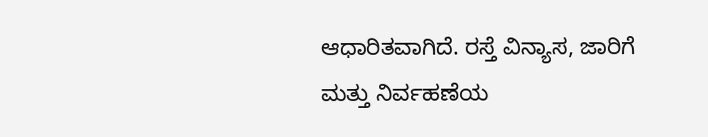ಆಧಾರಿತವಾಗಿದೆ. ರಸ್ತೆ ವಿನ್ಯಾಸ, ಜಾರಿಗೆ ಮತ್ತು ನಿರ್ವಹಣೆಯ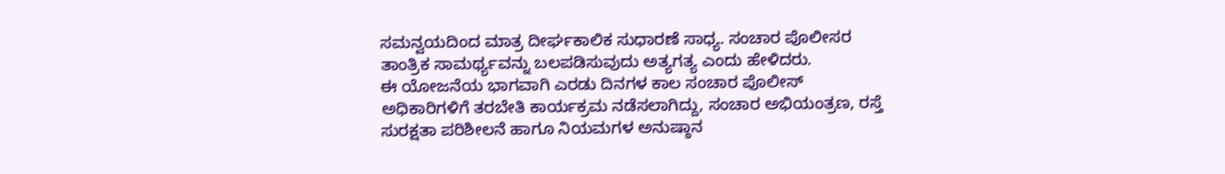ಸಮನ್ವಯದಿಂದ ಮಾತ್ರ ದೀರ್ಘಕಾಲಿಕ ಸುಧಾರಣೆ ಸಾಧ್ಯ. ಸಂಚಾರ ಪೊಲೀಸರ ತಾಂತ್ರಿಕ ಸಾಮರ್ಥ್ಯವನ್ನು ಬಲಪಡಿಸುವುದು ಅತ್ಯಗತ್ಯ ಎಂದು ಹೇಳಿದರು.
ಈ ಯೋಜನೆಯ ಭಾಗವಾಗಿ ಎರಡು ದಿನಗಳ ಕಾಲ ಸಂಚಾರ ಪೊಲೀಸ್ ಅಧಿಕಾರಿಗಳಿಗೆ ತರಬೇತಿ ಕಾರ್ಯಕ್ರಮ ನಡೆಸಲಾಗಿದ್ದು, ಸಂಚಾರ ಅಭಿಯಂತ್ರಣ, ರಸ್ತೆ ಸುರಕ್ಷತಾ ಪರಿಶೀಲನೆ ಹಾಗೂ ನಿಯಮಗಳ ಅನುಷ್ಠಾನ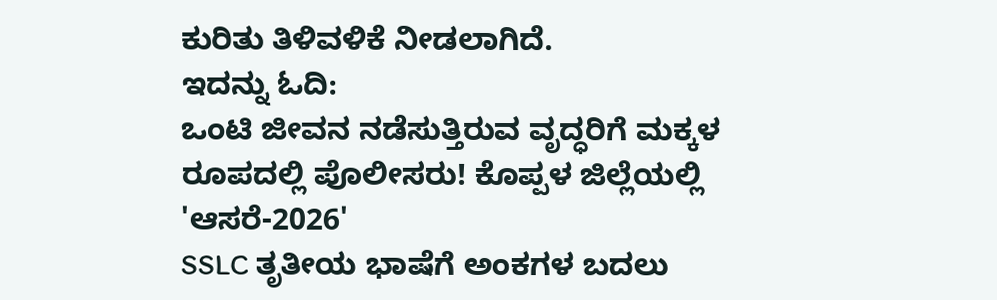ಕುರಿತು ತಿಳಿವಳಿಕೆ ನೀಡಲಾಗಿದೆ.
ಇದನ್ನು ಓದಿ:
ಒಂಟಿ ಜೀವನ ನಡೆಸುತ್ತಿರುವ ವೃದ್ಧರಿಗೆ ಮಕ್ಕಳ ರೂಪದಲ್ಲಿ ಪೊಲೀಸರು! ಕೊಪ್ಪಳ ಜಿಲ್ಲೆಯಲ್ಲಿ 'ಆಸರೆ-2026'
SSLC ತೃತೀಯ ಭಾಷೆಗೆ ಅಂಕಗಳ ಬದಲು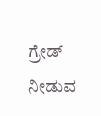ಗ್ರೇಡ್ ನೀಡುವ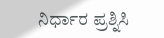ನಿರ್ಧಾರ ಪ್ರಶ್ನಿಸಿ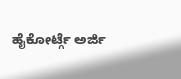ಹೈಕೋರ್ಟ್ಗೆ ಅರ್ಜಿ